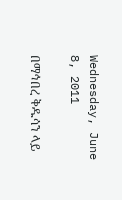Wednesday, June 8, 2011

በማኅበረ ቅዱሳን ላይ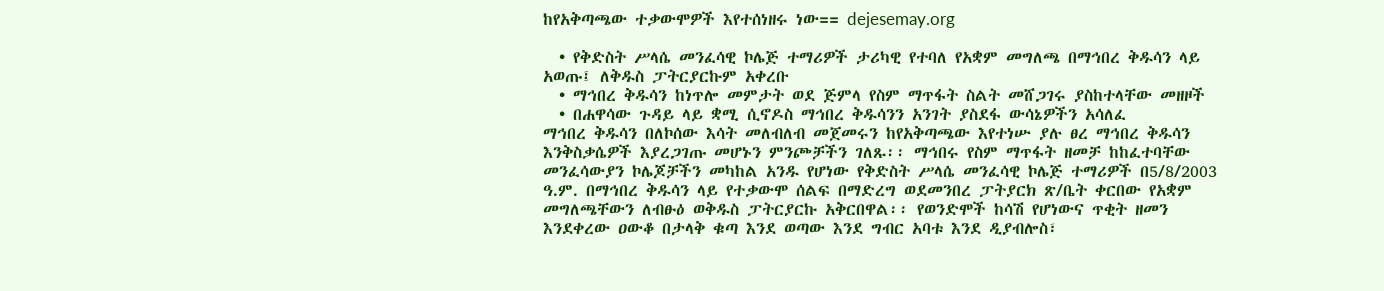ከየአቅጣጫው ተቃውሞዎች እየተሰነዘሩ ነው== dejesemay.org

  • የቅድስት ሥላሴ መንፈሳዊ ኮሌጅ ተማሪዎች ታሪካዊ የተባለ የአቋም መግለጫ በማኅበረ ቅዱሳን ላይ አወጡ፤ ለቅዱስ ፓትርያርኩም አቀረቡ
  • ማኅበረ ቅዱሳን ከነጥሎ መምታት ወደ ጅምላ የስም ማጥፋት ስልት መሸጋገሩ ያስከተላቸው መዘዞች
  • በሐዋሳው ጉዳይ ላይ ቋሚ ሲኖዶስ ማኅበረ ቅዱሳንን አንገት ያስደፋ ውሳኔዎችን አሳለፈ
ማኅበረ ቅዱሳን በለኮሰው እሳት መለብለብ መጀመሩን ከየአቅጣጫው እየተነሡ ያሉ ፀረ ማኅበረ ቅዱሳን እንቅስቃሴዎች እያረጋገጡ መሆኑን ምንጮቻችን ገለጹ፡፡ ማኅበሩ የስም ማጥፋት ዘመቻ ከከፈተባቸው መንፈሳውያን ኮሌጆቻችን መካከል አንዱ የሆነው የቅድስት ሥላሴ መንፈሳዊ ኮሌጅ ተማሪዎች በ5/8/2003 ዓ.ም. በማኅበረ ቅዱሳን ላይ የተቃውሞ ሰልፍ በማድረግ ወደመንበረ ፓትያርክ ጽ/ቤት ቀርበው የአቋም መግለጫቸውን ለብፁዕ ወቅዱስ ፓትርያርኩ አቅርበዋል፡፡ የወንድሞች ከሳሽ የሆነውና ጥቂት ዘመን እንደቀረው ዐውቆ በታላቅ ቁጣ እንደ ወጣው እንደ ግብር አባቱ እንደ ዲያብሎስ፣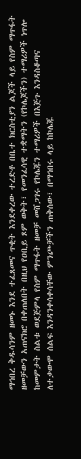ማኅበረ ቅዱሳንም ዘመኑ እንደ ተፈጸመና ጥቂት እንደቀረው ተረድቶ በቤተ ክርስቲያን ልጆች ላይ የስም ማጥፋት ዘመቻውን አጠናክሮ በቀጠለበት በዚህ የዐቢይ ጾም ወቅት፣ የመንፈሳዊ ተቋማትን (የኮሌጆችን) ተማሪዎች ነጥሎ ከመምታት ስልቱ ወደጅምላ የስም ማጥፋት ዘመቻ መሸጋገሩ የኮሌጁን ተማሪዎች በእጅጉ እንዳስቆጣና ለተቃውሞ ሰልፍ እንዳንቀሳቀሳቸው ምንጮቻችን ጠቅሰው፣ በማኅበሩ ላይ ከኮሌጁ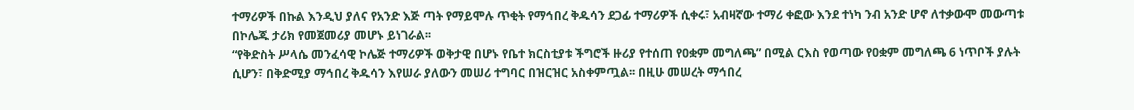ተማሪዎች በኩል እንዲህ ያለና የአንድ እጅ ጣት የማይሞሉ ጥቂት የማኅበረ ቅዱሳን ደጋፊ ተማሪዎች ሲቀሩ፣ አብዛኛው ተማሪ ቀፎው እንደ ተነካ ንብ አንድ ሆኖ ለተቃውሞ መውጣቱ በኮሌጁ ታሪክ የመጀመሪያ መሆኑ ይነገራል፡፡
“የቅድስት ሥላሴ መንፈሳዊ ኮሌጅ ተማሪዎች ወቅታዊ በሆኑ የቤተ ክርስቲያቱ ችግሮች ዙሪያ የተሰጠ የዐቋም መግለጫ” በሚል ርእስ የወጣው የዐቋም መግለጫ 6 ነጥቦች ያሉት ሲሆን፣ በቅድሚያ ማኅበረ ቅዱሳን እየሠራ ያለውን መሠሪ ተግባር በዝርዝር አስቀምጧል፡፡ በዚሁ መሠረት ማኅበረ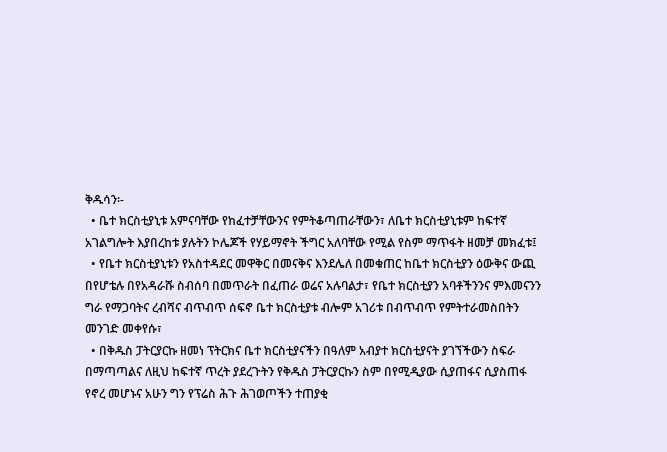ቅዱሳን፡-
  • ቤተ ክርስቲያኒቱ አምናባቸው የከፈተቻቸውንና የምትቆጣጠራቸውን፣ ለቤተ ክርስቲያኒቱም ከፍተኛ አገልግሎት እያበረከቱ ያሉትን ኮሌጆች የሃይማኖት ችግር አለባቸው የሚል የስም ማጥፋት ዘመቻ መክፈቱ፤
  • የቤተ ክርስቲያኒቱን የአስተዳደር መዋቅር በመናቅና እንደሌለ በመቁጠር ከቤተ ክርስቲያን ዕውቅና ውጪ በየሆቴሉ በየአዳራሹ ስብሰባ በመጥራት በፈጠራ ወሬና አሉባልታ፣ የቤተ ክርስቲያን አባቶችንንና ምእመናንን ግራ የማጋባትና ረብሻና ብጥብጥ ሰፍኖ ቤተ ክርስቲያቱ ብሎም አገሪቱ በብጥብጥ የምትተራመስበትን መንገድ መቀየሱ፣
  • በቅዱስ ፓትርያርኩ ዘመነ ፕትርክና ቤተ ክርስቲያናችን በዓለም አብያተ ክርስቲያናት ያገኘችውን ስፍራ በማጣጣልና ለዚህ ከፍተኛ ጥረት ያደረጉትን የቅዱስ ፓትርያርኩን ስም በየሚዲያው ሲያጠፋና ሲያስጠፋ የኖረ መሆኑና አሁን ግን የፕሬስ ሕጉ ሕገወጦችን ተጠያቂ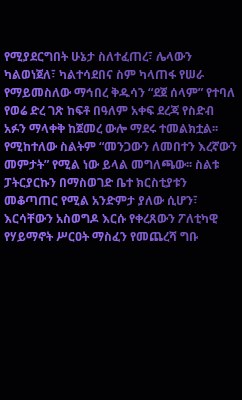የሚያደርግበት ሁኔታ ስለተፈጠረ፣ ሌላውን ካልወነጀለ፣ ካልተሳደበና ስም ካላጠፋ የሠራ የማይመስለው ማኅበረ ቅዱሳን “ደጀ ሰላም” የተባለ የወሬ ድረ ገጽ ከፍቶ በዓለም አቀፍ ደረጃ የስድብ አፉን ማላቀቅ ከጀመረ ውሎ ማደሩ ተመልክቷል፡፡ የሚከተለው ስልትም “መንጋውን ለመበተን እረኛውን መምታት” የሚል ነው ይላል መግለጫው፡፡ ስልቱ ፓትርያርኩን በማስወገድ ቤተ ክርስቲያቱን መቆጣጠር የሚል አንድምታ ያለው ሲሆን፣ እርሳቸውን አስወግዶ እርሱ የቀረጸውን ፖለቲካዊ የሃይማኖት ሥርዐት ማስፈን የመጨረሻ ግቡ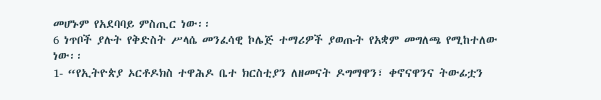መሆኑም የአደባባይ ምስጢር ነው፡፡
6 ነጥቦች ያሉት የቅድስት ሥላሴ መንፈሳዊ ኮሌጅ ተማሪዎች ያወጡት የአቋም መግለጫ የሚከተለው ነው፡፡
1- “የኢትዮጵያ ኦርቶዶክስ ተዋሕዶ ቤተ ክርስቲያን ለዘመናት ዶግማዋን፣ ቀኖናዋንና ትውፊቷን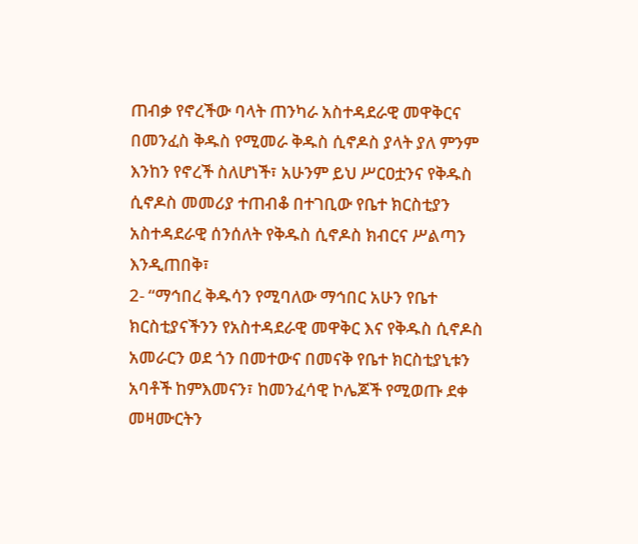ጠብቃ የኖረችው ባላት ጠንካራ አስተዳደራዊ መዋቅርና በመንፈስ ቅዱስ የሚመራ ቅዱስ ሲኖዶስ ያላት ያለ ምንም እንከን የኖረች ስለሆነች፣ አሁንም ይህ ሥርዐቷንና የቅዱስ ሲኖዶስ መመሪያ ተጠብቆ በተገቢው የቤተ ክርስቲያን አስተዳደራዊ ሰንሰለት የቅዱስ ሲኖዶስ ክብርና ሥልጣን እንዲጠበቅ፣
2- “ማኅበረ ቅዱሳን የሚባለው ማኅበር አሁን የቤተ ክርስቲያናችንን የአስተዳደራዊ መዋቅር እና የቅዱስ ሲኖዶስ አመራርን ወደ ጎን በመተውና በመናቅ የቤተ ክርስቲያኒቱን አባቶች ከምእመናን፣ ከመንፈሳዊ ኮሌጆች የሚወጡ ደቀ መዛሙርትን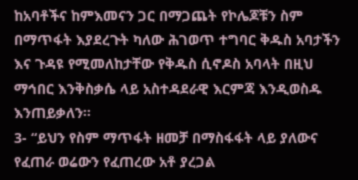ከአባቶችና ከምእመናን ጋር በማጋጨት የኮሌጆቹን ስም በማጥፋት እያደረጉት ካለው ሕገወጥ ተግባር ቅዱስ አባታችን እና ጉዳዩ የሚመለከታቸው የቅዱስ ሲኖዶስ አባላት በዚህ ማኅበር እንቅስቃሴ ላይ አስተዳደራዊ እርምጃ እንዲወስዱ እንጠይቃለን፡፡
3- “ይህን የስም ማጥፋት ዘመቻ በማስፋፋት ላይ ያለውና የፈጠራ ወሬውን የፈጠረው አቶ ያረጋል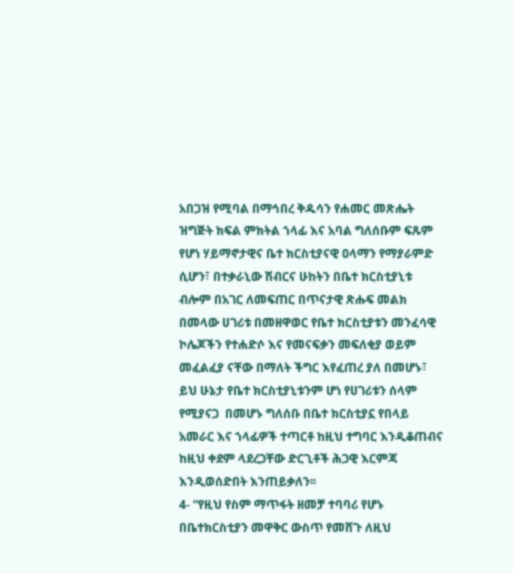አበጋዝ የሚባል በማኅበረ ቅዱሳን የሐመር መጽሔት ዝግጅት ክፍል ምክትል ኀላፊ እና አባል ግለሰቡም ፍጹም የሆነ ሃይማኖታዊና ቤተ ክርስቲያናዊ ዐላማን የማያራምድ ሲሆን፣ በተቃራኒው ሽብርና ሁከትን በቤተ ክርስቲያኒቱ ብሎም በአገር ለመፍጠር በጥናታዊ ጽሑፍ መልክ በመላው ሀገሪቱ በመዘዋወር የቤተ ክርስቲያቱን መንፈሳዊ ኮሌጆችን የተሐድሶ እና የመናፍቃን መፍለቂያ ወይም መፈልፈያ ናቸው በማለት ችግር እየፈጠረ ያለ በመሆኑ፣ ይህ ሁኔታ የቤተ ክርስቲያኒቱንም ሆነ የሀገሪቱን ሰላም የሚያናጋ  በመሆኑ ግለሰቡ በቤተ ክርስቲያኗ የበላይ አመራር እና ኀላፊዎች ተጣርቶ ከዚህ ተግባር እንዲቆጠብና ከዚህ ቀደም ላደረጋቸው ድርጊቶች ሕጋዊ እርምጃ እንዲወሰድበት እንጠይቃለን፡፡
4- “የዚህ የስም ማጥፋት ዘመቻ ተባባሪ የሆኑ በቤተክርስቲያን መዋቅር ውስጥ የመሸጉ ለዚህ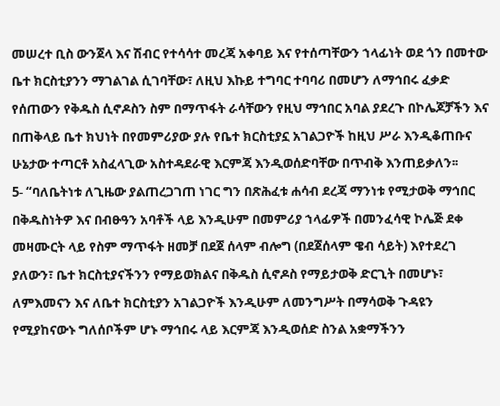መሠረተ ቢስ ውንጀላ እና ሽብር የተሳሳተ መረጃ አቀባይ እና የተሰጣቸውን ኀላፊነት ወደ ጎን በመተው ቤተ ክርስቲያንን ማገልገል ሲገባቸው፣ ለዚህ እኩይ ተግባር ተባባሪ በመሆን ለማኅበሩ ፈቃድ የሰጠውን የቅዱስ ሲኖዶስን ስም በማጥፋት ራሳቸውን የዚህ ማኅበር አባል ያደረጉ በኮሌጆቻችን እና በጠቅላይ ቤተ ክህነት በየመምሪያው ያሉ የቤተ ክርስቲያኗ አገልጋዮች ከዚህ ሥራ እንዲቆጠቡና ሁኔታው ተጣርቶ አስፈላጊው አስተዳደራዊ እርምጃ እንዲወሰድባቸው በጥብቅ እንጠይቃለን፡፡
5- “ባለቤትነቱ ለጊዜው ያልጠረጋገጠ ነገር ግን በጽሕፈቱ ሐሳብ ደረጃ ማንነቱ የሚታወቅ ማኅበር በቅዱስነትዎ እና በብፁዓን አባቶች ላይ እንዲሁም በመምሪያ ኀላፊዎች በመንፈሳዊ ኮሌጅ ደቀ መዛሙርት ላይ የስም ማጥፋት ዘመቻ በደጀ ሰላም ብሎግ (በደጀሰላም ዌብ ሳይት) እየተደረገ ያለውን፣ ቤተ ክርስቲያናችንን የማይወክልና በቅዱስ ሲኖዶስ የማይታወቅ ድርጊት በመሆኑ፣ ለምእመናን እና ለቤተ ክርስቲያን አገልጋዮች እንዲሁም ለመንግሥት በማሳወቅ ጉዳዩን የሚያከናውኑ ግለሰቦችም ሆኑ ማኅበሩ ላይ እርምጃ እንዲወሰድ ስንል አቋማችንን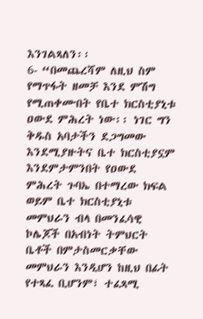እንገልጻለን፡፡
6- “በመጨረሻም ለዚህ ስም የማጥፋት ዘመቻ እንደ ምሽግ የሚጠቀሙበት የቤተ ክርስቲያኒቱ ዐውደ ምሕረት ነው፡፡ ነገር ግን ቅዱስ አባታችን ደጋግመው እንደሚያዙትና ቤተ ክርስቲያኗም እንደምታምንበት የዐውደ ምሕረት ጉባኤ በተማረው ክፍል ወይም ቤተ ክርስቲያኒቱ መምህራን ብላ በመንፈሳዊ ኮሌጆች በአብነት ትምህርት ቤቶች በምታስመርቃቸው መምህራን እንዲሆን ከዚህ በፊት የተጻፈ ቢሆንም፣ ተፈጻሚ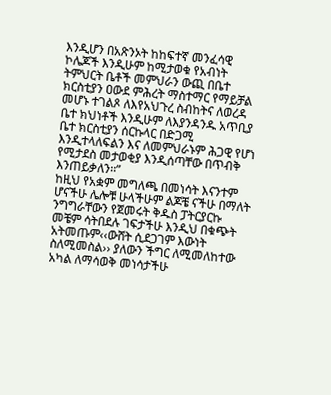እንዲሆን በአጽንኦት ከከፍተኛ መንፈሳዊ ኮሌጆች እንዲሁም ከሚታወቁ የአብነት ትምህርት ቤቶች መምህራን ውጪ በቤተ ክርስቲያን ዐውደ ምሕረት ማስተማር የማይቻል መሆኑ ተገልጾ ለእየአህጉረ ስብከትና ለወረዳ ቤተ ክህነቶች እንዲሁም ለእያንዳንዱ አጥቢያ ቤተ ክርስቲያን ሰርኩላር በድጋሚ እንዲተላለፍልን እና ለመምህራኑም ሕጋዊ የሆነ የሚታደስ መታወቂያ እንዲሰጣቸው በጥብቅ እንጠይቃለን፡፡”
ከዚህ የአቋም መግለጫ በመነሳት እናንተም ሆናችሁ ሌሎቹ ሁላችሁም ልጆቼ ናችሁ በማለት ንግግራቸውን የጀመሩት ቅዱስ ፓትርያርኩ መቼም ሳትበደሉ ገፍታችሁ እንዲህ በቁጭት አትመጡም‹‹ውሸት ሲደጋገም እውነት ስለሚመስል›› ያለውን ችግር ለሚመለከተው አካል ለማሳወቅ መነሳታችሁ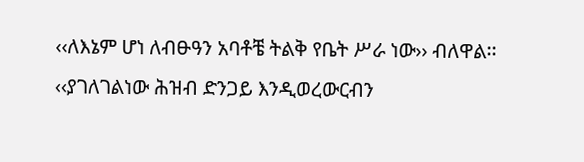‹‹ለእኔም ሆነ ለብፁዓን አባቶቼ ትልቅ የቤት ሥራ ነው›› ብለዋል፡፡ ‹‹ያገለገልነው ሕዝብ ድንጋይ እንዲወረውርብን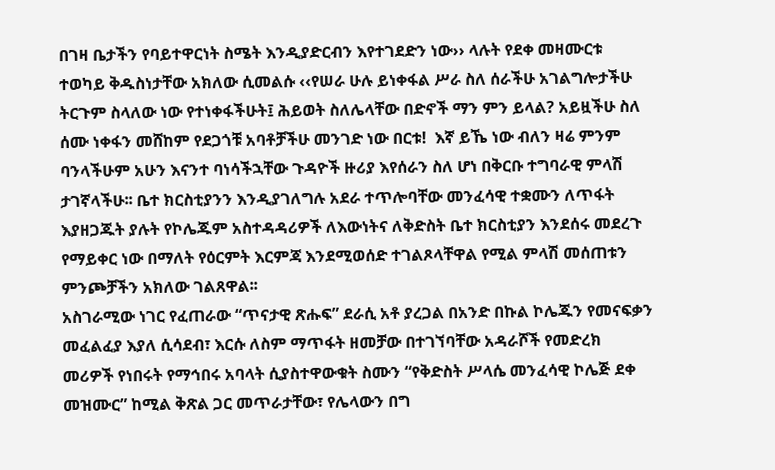በገዛ ቤታችን የባይተዋርነት ስሜት እንዲያድርብን እየተገደድን ነው›› ላሉት የደቀ መዛሙርቱ ተወካይ ቅዱስነታቸው አክለው ሲመልሱ ‹‹የሠራ ሁሉ ይነቀፋል ሥራ ስለ ሰራችሁ አገልግሎታችሁ ትርጉም ስላለው ነው የተነቀፋችሁት፤ ሕይወት ስለሌላቸው በድኖች ማን ምን ይላል? አይዟችሁ ስለ ሰሙ ነቀፋን መሸከም የደጋጎቹ አባቶቻችሁ መንገድ ነው በርቱ!  እኛ ይኼ ነው ብለን ዛሬ ምንም ባንላችሁም አሁን እናንተ ባነሳችኋቸው ጉዳዮች ዙሪያ እየሰራን ስለ ሆነ በቅርቡ ተግባራዊ ምላሽ ታገኛላችሁ፡፡ ቤተ ክርስቲያንን እንዲያገለግሉ አደራ ተጥሎባቸው መንፈሳዊ ተቋሙን ለጥፋት እያዘጋጁት ያሉት የኮሌጁም አስተዳዳሪዎች ለእውነትና ለቅድስት ቤተ ክርስቲያን እንደሰሩ መደረጉ የማይቀር ነው በማለት የዕርምት እርምጃ እንደሚወሰድ ተገልጾላቸዋል የሚል ምላሽ መሰጠቱን ምንጮቻችን አክለው ገልጸዋል፡፡
አስገራሚው ነገር የፈጠራው “ጥናታዊ ጽሑፍ” ደራሲ አቶ ያረጋል በአንድ በኩል ኮሌጁን የመናፍቃን መፈልፈያ እያለ ሲሳደብ፣ እርሱ ለስም ማጥፋት ዘመቻው በተገኘባቸው አዳራሾች የመድረክ መሪዎች የነበሩት የማኅበሩ አባላት ሲያስተዋውቁት ስሙን “የቅድስት ሥላሴ መንፈሳዊ ኮሌጅ ደቀ መዝሙር” ከሚል ቅጽል ጋር መጥራታቸው፣ የሌላውን በግ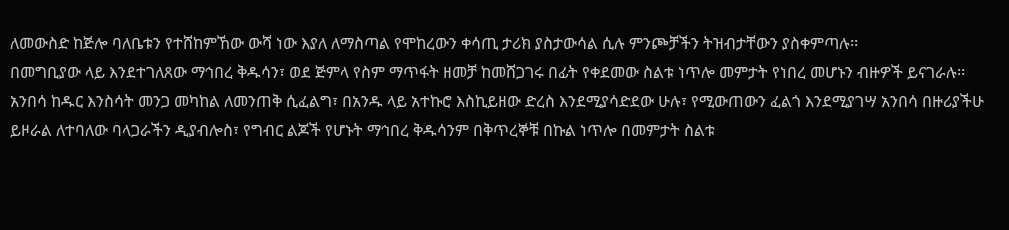ለመውስድ ከጅሎ ባለቤቱን የተሸከምኸው ውሻ ነው እያለ ለማስጣል የሞከረውን ቀሳጢ ታሪክ ያስታውሳል ሲሉ ምንጮቻችን ትዝብታቸውን ያስቀምጣሉ፡፡
በመግቢያው ላይ እንደተገለጸው ማኅበረ ቅዱሳን፣ ወደ ጅምላ የስም ማጥፋት ዘመቻ ከመሸጋገሩ በፊት የቀደመው ስልቱ ነጥሎ መምታት የነበረ መሆኑን ብዙዎች ይናገራሉ፡፡ አንበሳ ከዱር እንስሳት መንጋ መካከል ለመንጠቅ ሲፈልግ፣ በአንዱ ላይ አተኩሮ እስኪይዘው ድረስ እንደሚያሳድደው ሁሉ፣ የሚውጠውን ፈልጎ እንደሚያገሣ አንበሳ በዙሪያችሁ ይዞራል ለተባለው ባላጋራችን ዲያብሎስ፣ የግብር ልጆች የሆኑት ማኅበረ ቅዱሳንም በቅጥረኞቹ በኩል ነጥሎ በመምታት ስልቱ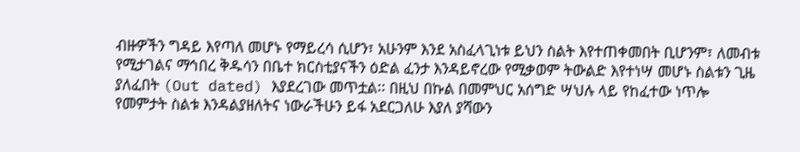ብዙዎችን ግዳይ እየጣለ መሆኑ የማይረሳ ሲሆን፣ አሁንም እንደ አስፈላጊነቱ ይህን ስልት እየተጠቀመበት ቢሆንም፣ ለመብቱ የሚታገልና ማኅበረ ቅዱሳን በቤተ ክርስቲያናችን ዕድል ፈንታ እንዳይኖረው የሚቃወም ትውልድ እየተነሣ መሆኑ ስልቱን ጊዜ ያለፈበት (Out dated) እያደረገው መጥቷል፡፡ በዚህ በኩል በመምህር አሰግድ ሣህሉ ላይ የከፈተው ነጥሎ የመምታት ስልቱ እንዳልያዘለትና ነውራችሁን ይፋ አደርጋለሁ እያለ ያሻውን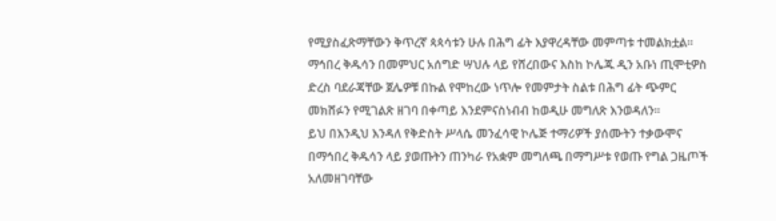የሚያስፈጽማቸውን ቅጥረኛ ጳጳሳቱን ሁሉ በሕግ ፊት እያዋረዳቸው መምጣቱ ተመልክቷል፡፡ ማኅበረ ቅዱሳን በመምህር አሰግድ ሣህሉ ላይ የሸረበውና እስከ ኮሌጁ ዲን አቡነ ጢሞቲዎስ ድረስ ባደራጃቸው ጀሌዎቹ በኩል የሞከረው ነጥሎ የመምታት ስልቱ በሕግ ፊት ጭምር መክሸፉን የሚገልጽ ዘገባ በቀጣይ እንደምናስነብብ ከወዲሁ መግለጽ እንወዳለን፡፡
ይህ በእንዲህ እንዳለ የቅድስት ሥላሴ መንፈሳዊ ኮሌጅ ተማሪዎች ያሰሙትን ተቃውሞና በማኅበረ ቅዱሳን ላይ ያወጡትን ጠንካራ የአቋም መግለጫ በማግሥቱ የወጡ የግል ጋዜጦች አለመዘገባቸው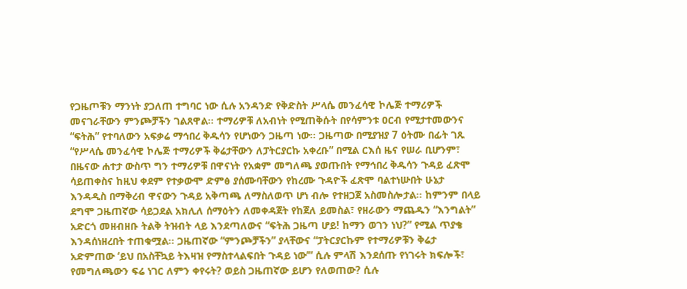የጋዜጦቹን ማንነት ያጋለጠ ተግባር ነው ሲሉ አንዳንድ የቅድስት ሥላሴ መንፈሳዊ ኮሌጅ ተማሪዎች መናገራቸውን ምንጮቻችን ገልጸዋል፡፡ ተማሪዎቹ ለአብነት የሚጠቅሱት በየሳምንቱ ዐርብ የሚታተመውንና “ፍትሕ” የተባለውን አፍቃሬ ማኅበረ ቅዱሳን የሆነውን ጋዜጣ ነው፡፡ ጋዜጣው በሚያዝያ 7 ዕትሙ በፊት ገጹ “የሥላሴ መንፈሳዊ ኮሌጅ ተማሪዎች ቅሬታቸውን ለፓትርያርኩ አቀረቡ” በሚል ርእሰ ዜና የሠራ ቢሆንም፣ በዜናው ሐተታ ውስጥ ግን ተማሪዎቹ በዋናነት የአቋም መግለጫ ያወጡበት የማኅበረ ቅዱሳን ጉዳይ ፈጽሞ ሳይጠቀስና ከዚህ ቀደም የተቃውሞ ድምፅ ያሰሙባቸውን የከረሙ ጉዳዮች ፈጽሞ ባልተነሡበት ሁኔታ እንዳዲስ በማቅረብ ዋናውን ጉዳይ አቅጣጫ ለማስለወጥ ሆነ ብሎ የተዘጋጀ አስመስሎታል፡፡ ከምንም በላይ ደግሞ ጋዜጠኛው ሳይጋደል አክሊለ ሰማዕትን ለመቀዳጀት የከጀለ ይመስል፣ የዘራውን ማጨዱን “እንግልት” አድርጎ መዘብዘቡ ትልቅ ትዝብት ላይ እንደጣለውና “ፍትሕ ጋዜጣ ሆይ! ከማን ወገን ነህ?” የሚል ጥያቄ እንዳሰነዘረበት ተጠቁሟል፡፡ ጋዜጠኛው “ምንጮቻችን” ያላቸውና “ፓትርያርኩም የተማሪዎቹን ቅሬታ አድምጠው ‘ይህ በአስቸኳይ ትእዛዝ የማስተላልፍበት ጉዳይ ነው’” ሲሉ ምላሽ እንደሰጡ የነገሩት ክፍሎች፣ የመግለጫውን ፍሬ ነገር ለምን ቀየሩት? ወይስ ጋዜጠኛው ይሆን የለወጠው? ሲሉ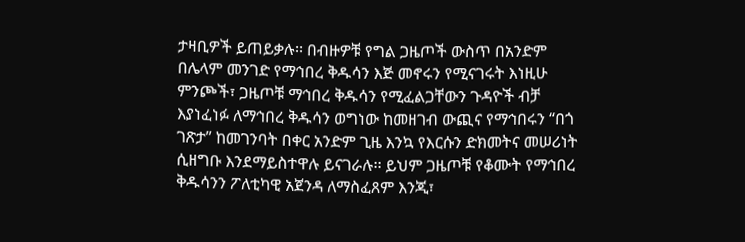ታዛቢዎች ይጠይቃሉ፡፡ በብዙዎቹ የግል ጋዜጦች ውስጥ በአንድም በሌላም መንገድ የማኅበረ ቅዱሳን እጅ መኖሩን የሚናገሩት እነዚሁ ምንጮች፣ ጋዜጦቹ ማኅበረ ቅዱሳን የሚፈልጋቸውን ጉዳዮች ብቻ እያነፈነፉ ለማኅበረ ቅዱሳን ወግነው ከመዘገብ ውጪና የማኅበሩን “በጎ ገጽታ” ከመገንባት በቀር አንድም ጊዜ እንኳ የእርሱን ድክመትና መሠሪነት ሲዘግቡ እንደማይስተዋሉ ይናገራሉ፡፡ ይህም ጋዜጦቹ የቆሙት የማኅበረ ቅዱሳንን ፖለቲካዊ አጀንዳ ለማስፈጸም እንጂ፣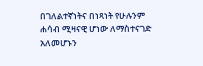በገለልተኛነትና በነጻነት የሁሉንም ሐሳብ ሚዛናዊ ሆነው ለማስተናገድ አለመሆኑን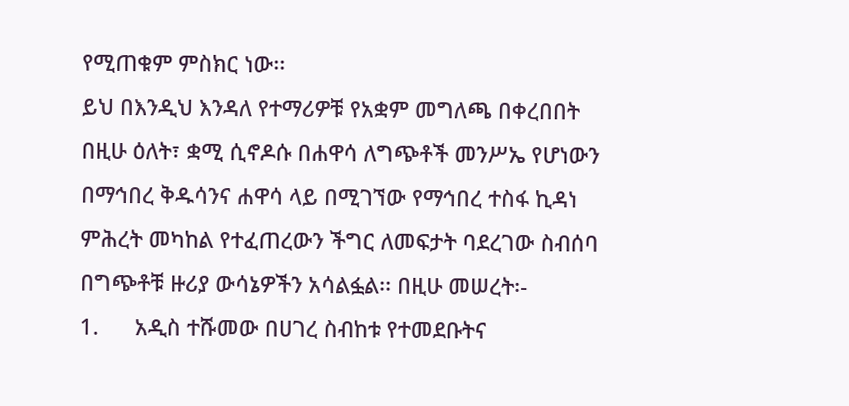የሚጠቁም ምስክር ነው፡፡
ይህ በእንዲህ እንዳለ የተማሪዎቹ የአቋም መግለጫ በቀረበበት በዚሁ ዕለት፣ ቋሚ ሲኖዶሱ በሐዋሳ ለግጭቶች መንሥኤ የሆነውን በማኅበረ ቅዱሳንና ሐዋሳ ላይ በሚገኘው የማኅበረ ተስፋ ኪዳነ ምሕረት መካከል የተፈጠረውን ችግር ለመፍታት ባደረገው ስብሰባ በግጭቶቹ ዙሪያ ውሳኔዎችን አሳልፏል፡፡ በዚሁ መሠረት፡-
1.      አዲስ ተሹመው በሀገረ ስብከቱ የተመደቡትና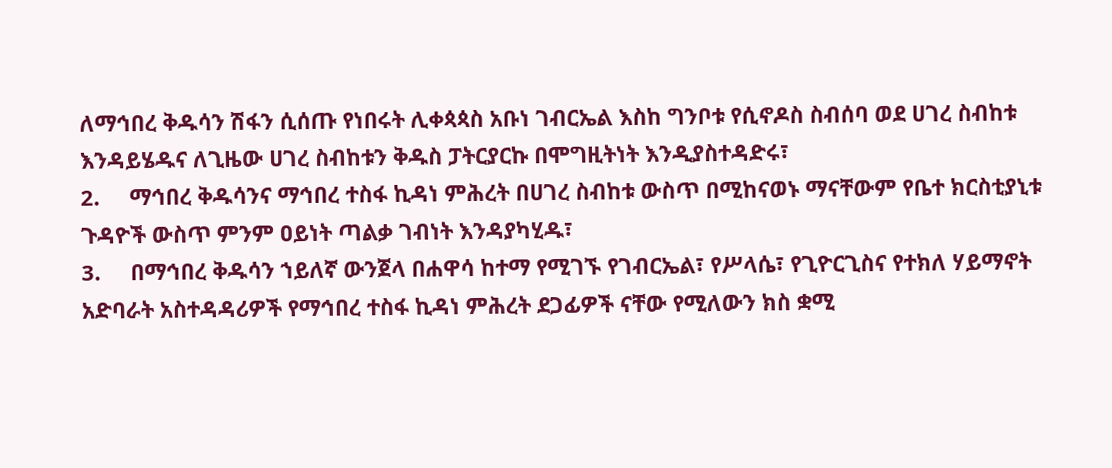ለማኅበረ ቅዱሳን ሽፋን ሲሰጡ የነበሩት ሊቀጳጳስ አቡነ ገብርኤል እስከ ግንቦቱ የሲኖዶስ ስብሰባ ወደ ሀገረ ስብከቱ እንዳይሄዱና ለጊዜው ሀገረ ስብከቱን ቅዱስ ፓትርያርኩ በሞግዚትነት እንዲያስተዳድሩ፣
2.     ማኅበረ ቅዱሳንና ማኅበረ ተስፋ ኪዳነ ምሕረት በሀገረ ስብከቱ ውስጥ በሚከናወኑ ማናቸውም የቤተ ክርስቲያኒቱ ጉዳዮች ውስጥ ምንም ዐይነት ጣልቃ ገብነት እንዳያካሂዱ፣
3.     በማኅበረ ቅዱሳን ኀይለኛ ውንጀላ በሐዋሳ ከተማ የሚገኙ የገብርኤል፣ የሥላሴ፣ የጊዮርጊስና የተክለ ሃይማኖት አድባራት አስተዳዳሪዎች የማኅበረ ተስፋ ኪዳነ ምሕረት ደጋፊዎች ናቸው የሚለውን ክስ ቋሚ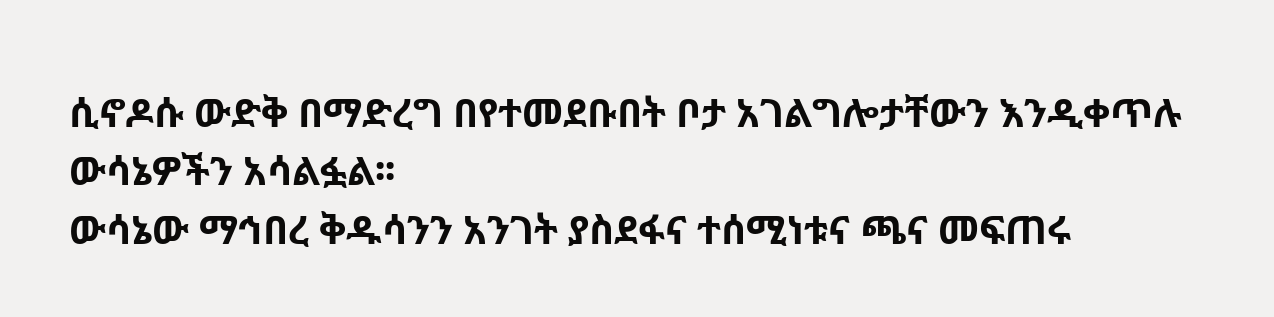ሲኖዶሱ ውድቅ በማድረግ በየተመደቡበት ቦታ አገልግሎታቸውን እንዲቀጥሉ ውሳኔዎችን አሳልፏል፡፡
ውሳኔው ማኅበረ ቅዱሳንን አንገት ያስደፋና ተሰሚነቱና ጫና መፍጠሩ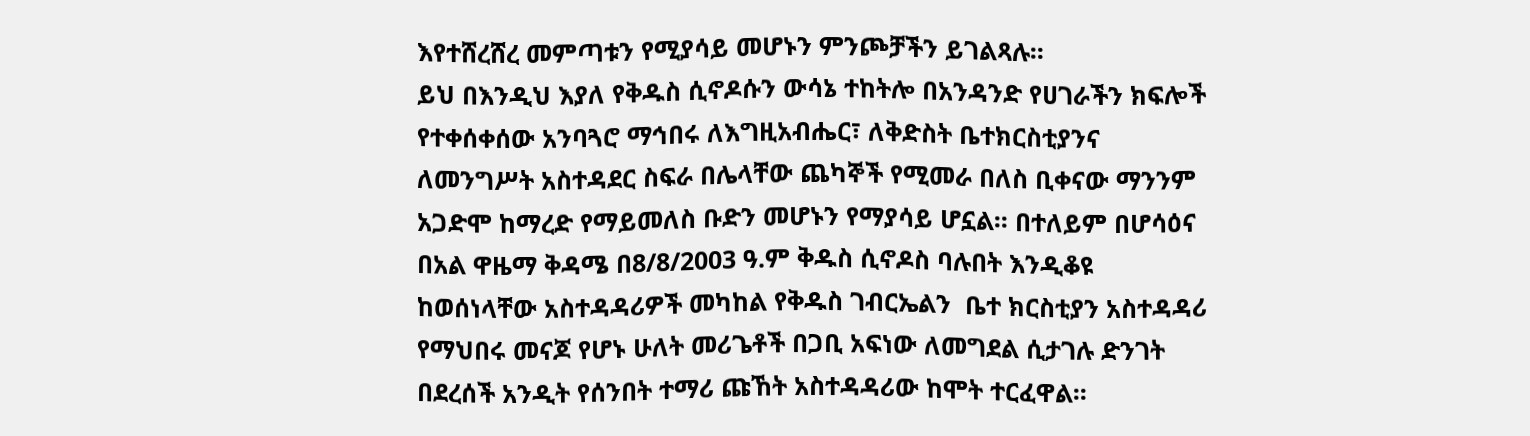እየተሸረሸረ መምጣቱን የሚያሳይ መሆኑን ምንጮቻችን ይገልጻሉ፡፡
ይህ በእንዲህ እያለ የቅዱስ ሲኖዶሱን ውሳኔ ተከትሎ በአንዳንድ የሀገራችን ክፍሎች የተቀሰቀሰው አንባጓሮ ማኅበሩ ለእግዚአብሔር፣ ለቅድስት ቤተክርስቲያንና ለመንግሥት አስተዳደር ስፍራ በሌላቸው ጨካኞች የሚመራ በለስ ቢቀናው ማንንም አጋድሞ ከማረድ የማይመለስ ቡድን መሆኑን የማያሳይ ሆኗል፡፡ በተለይም በሆሳዕና በአል ዋዜማ ቅዳሜ በ8/8/2003 ዓ.ም ቅዱስ ሲኖዶስ ባሉበት እንዲቆዩ ከወሰነላቸው አስተዳዳሪዎች መካከል የቅዱስ ገብርኤልን  ቤተ ክርስቲያን አስተዳዳሪ የማህበሩ መናጆ የሆኑ ሁለት መሪጌቶች በጋቢ አፍነው ለመግደል ሲታገሉ ድንገት በደረሰች አንዲት የሰንበት ተማሪ ጩኸት አስተዳዳሪው ከሞት ተርፈዋል፡፡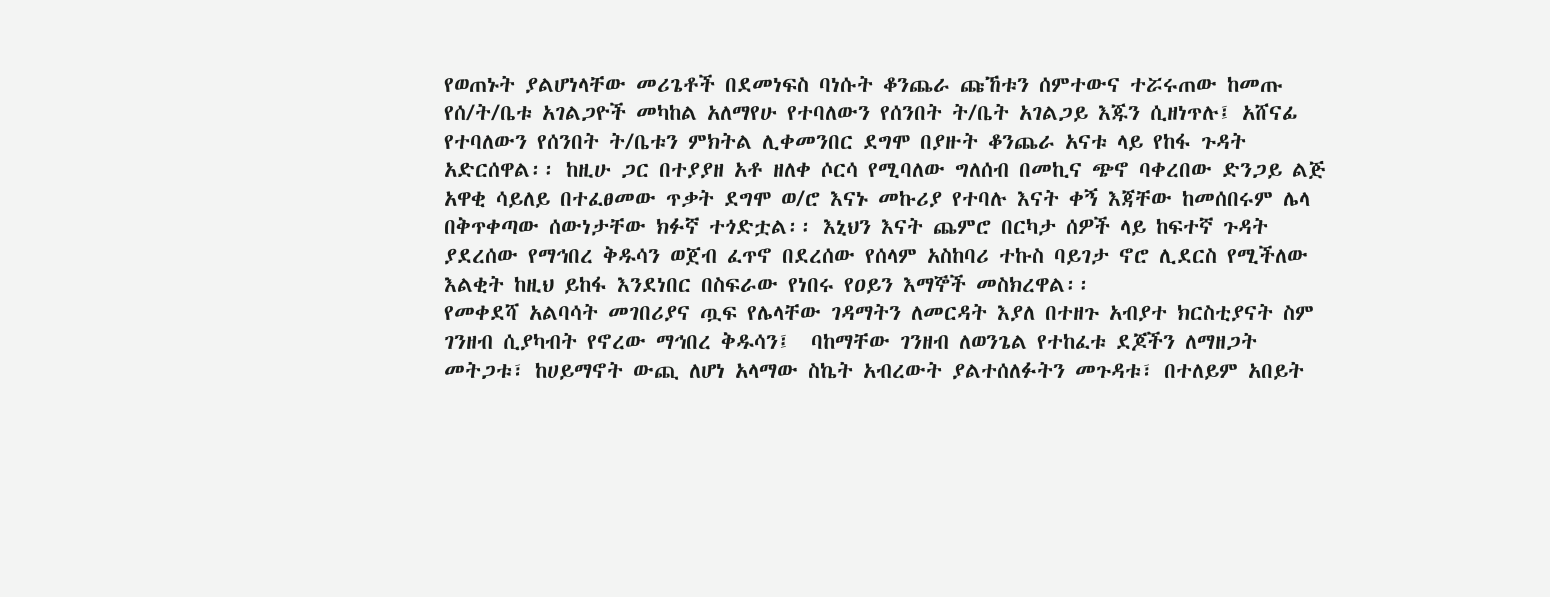የወጠኑት ያልሆነላቸው መሪጌቶች በደመነፍስ ባነሱት ቆንጨራ ጩኸቱን ሰምተውና ተሯሩጠው ከመጡ የሰ/ት/ቤቱ አገልጋዮች መካከል አለማየሁ የተባለውን የሰንበት ት/ቤት አገልጋይ እጁን ሲዘነጥሉ፤ አሸናፊ የተባለውን የሰንበት ት/ቤቱን ምክትል ሊቀመንበር ደግሞ በያዙት ቆንጨራ አናቱ ላይ የከፋ ጉዳት አድርሰዋል፡፡ ከዚሁ ጋር በተያያዘ አቶ ዘለቀ ሶርሳ የሚባለው ግለሰብ በመኪና ጭኖ ባቀረበው ድንጋይ ልጅ አዋቂ ሳይለይ በተፈፀመው ጥቃት ደግሞ ወ/ሮ እናኑ መኩሪያ የተባሉ እናት ቀኝ እጃቸው ከመሰበሩም ሌላ በቅጥቀጣው ሰውነታቸው ክፉኛ ተጎድቷል፡፡ እኒህን እናት ጨምሮ በርካታ ሰዎች ላይ ከፍተኛ ጉዳት ያደረሰው የማኅበረ ቅዱሳን ወጀብ ፈጥኖ በደረሰው የሰላም አስከባሪ ተኩስ ባይገታ ኖሮ ሊደርስ የሚችለው እልቂት ከዚህ ይከፋ እንደነበር በስፍራው የነበሩ የዐይን እማኞች መስክረዋል፡፡
የመቀደሻ አልባሳት መገበሪያና ጧፍ የሌላቸው ገዳማትን ለመርዳት እያለ በተዘጉ አብያተ ክርስቲያናት ስም ገንዘብ ሲያካብት የኖረው ማኅበረ ቅዱሳን፤  ባከማቸው ገንዘብ ለወንጌል የተከፈቱ ደጆችን ለማዘጋት መትጋቱ፣ ከሀይማኖት ውጪ ለሆነ አላማው ስኬት አብረውት ያልተሰለፉትን መጉዳቱ፣ በተለይም አበይት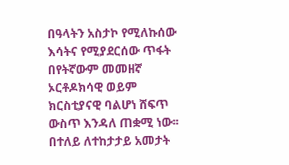በዓላትን አስታኮ የሚለኩሰው እሳትና የሚያደርሰው ጥፋት በየትኛውም መመዘኛ ኦርቶዶክሳዊ ወይም ክርስቲያናዊ ባልሆነ ሸፍጥ ውስጥ እንዳለ ጠቋሚ ነው፡፡ በተለይ ለተከታታይ አመታት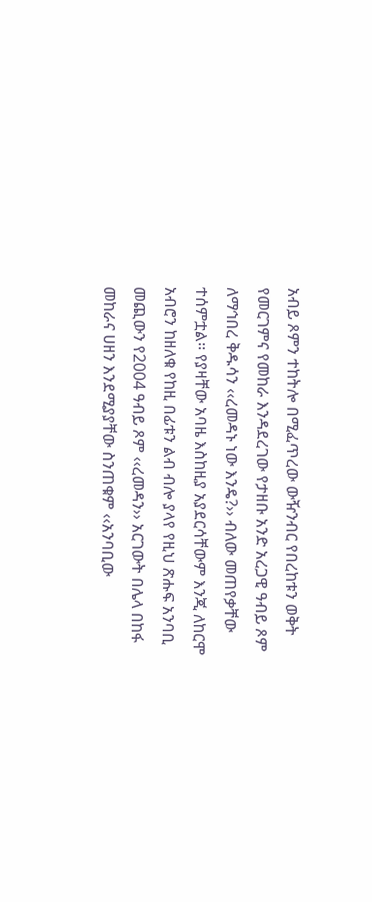አብይ ጾምን ተከትሎ በሚፈጥረው ውዥንብር የበረከቱን ወቅት የመርገምና የመከራ እንዳደረገው የታዘቡ አንድ አረጋዊ ዓብይ ጾም ለማኅበረ ቅዱሳን ‹‹ረመዳኑ ነው እንዴ?›› ብለው መጠየቃቸው ተሰምቷል፡፡ የያዛቸው አባዜ እስከዚያ አያደርሳቸውም እንጂ ለከርሞ አብሮን ከዘለቁ የከዚ በፊቱን ልብ ብሎ ያላየ የዚህ ጽሑፍ አንባቢ መጪውን የ2004 ዓብይ ጾም ‹‹ረመዳን›› አርገውት በሌላ በከፋ መከራና ሀዘን እንደሚያያቸው ስንጠቁም ‹‹አንባቢው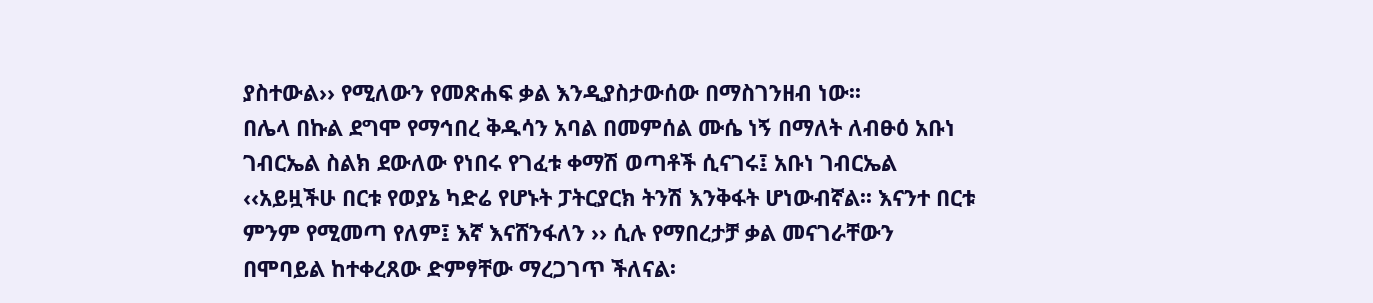ያስተውል›› የሚለውን የመጽሐፍ ቃል እንዲያስታውሰው በማስገንዘብ ነው፡፡
በሌላ በኩል ደግሞ የማኅበረ ቅዱሳን አባል በመምሰል ሙሴ ነኝ በማለት ለብፁዕ አቡነ ገብርኤል ስልክ ደውለው የነበሩ የገፈቱ ቀማሽ ወጣቶች ሲናገሩ፤ አቡነ ገብርኤል ‹‹አይዟችሁ በርቱ የወያኔ ካድሬ የሆኑት ፓትርያርክ ትንሽ እንቅፋት ሆነውብኛል፡፡ እናንተ በርቱ ምንም የሚመጣ የለም፤ እኛ እናሸንፋለን ›› ሲሉ የማበረታቻ ቃል መናገራቸውን  በሞባይል ከተቀረጸው ድምፃቸው ማረጋገጥ ችለናል፡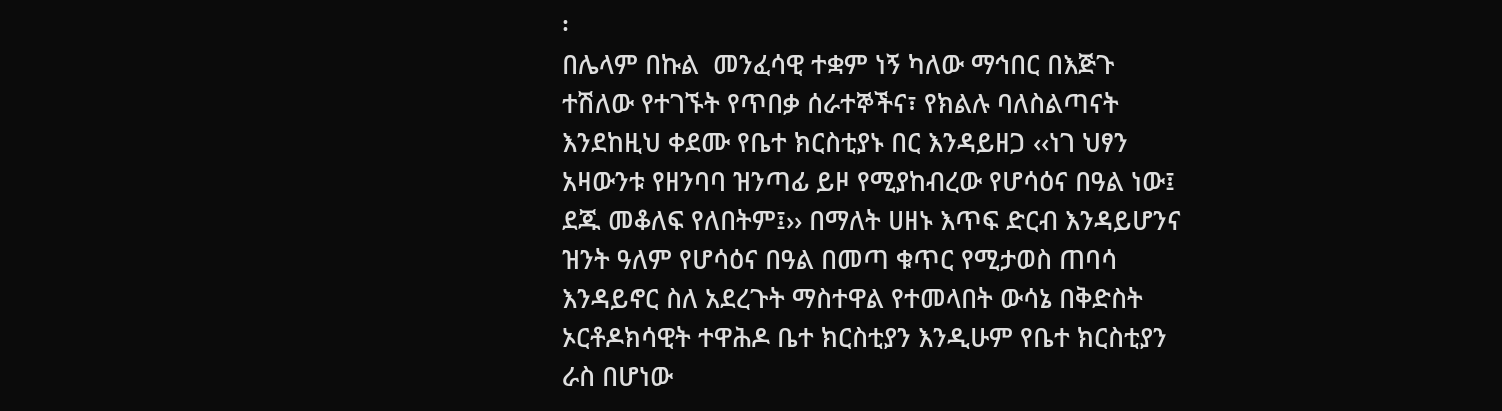፡
በሌላም በኩል  መንፈሳዊ ተቋም ነኝ ካለው ማኅበር በእጅጉ ተሽለው የተገኙት የጥበቃ ሰራተኞችና፣ የክልሉ ባለስልጣናት እንደከዚህ ቀደሙ የቤተ ክርስቲያኑ በር እንዳይዘጋ ‹‹ነገ ህፃን አዛውንቱ የዘንባባ ዝንጣፊ ይዞ የሚያከብረው የሆሳዕና በዓል ነው፤ ደጁ መቆለፍ የለበትም፤›› በማለት ሀዘኑ እጥፍ ድርብ እንዳይሆንና ዝንት ዓለም የሆሳዕና በዓል በመጣ ቁጥር የሚታወስ ጠባሳ እንዳይኖር ስለ አደረጉት ማስተዋል የተመላበት ውሳኔ በቅድስት ኦርቶዶክሳዊት ተዋሕዶ ቤተ ክርስቲያን እንዲሁም የቤተ ክርስቲያን ራስ በሆነው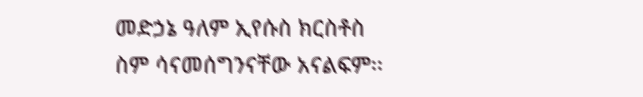መድኃኔ ዓለም ኢየሱስ ክርስቶስ ስም ሳናመሰግንናቸው አናልፍም፡፡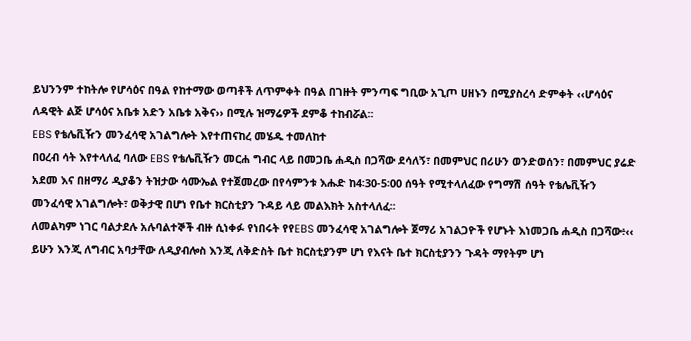ይህንንም ተከትሎ የሆሳዕና በዓል የከተማው ወጣቶች ለጥምቀት በዓል በገዙት ምንጣፍ ግቢው አጊጦ ሀዘኑን በሚያስረሳ ድምቀት ‹‹ሆሳዕና ለዳዊት ልጅ ሆሳዕና አቤቱ አድን አቤቱ አቅና›› በሚሉ ዝማሬዎች ደምቆ ተከብሯል፡፡
EBS የቴሌቪዥን መንፈሳዊ አገልግሎት እየተጠናከረ መሄዱ ተመለከተ
በዐረብ ሳት እየተላለፈ ባለው EBS የቴሌቪዥን መርሐ ግብር ላይ በመጋቤ ሐዲስ በጋሻው ደሳለኝ፣ በመምህር በሪሁን ወንድወሰን፣ በመምህር ያሬድ አደመ እና በዘማሪ ዲያቆን ትዝታው ሳሙኤል የተጀመረው በየሳምንቱ እሑድ ከ4፡30-5፡00 ሰዓት የሚተላለፈው የግማሽ ሰዓት የቴሌቪዥን መንፈሳዊ አገልግሎት፣ ወቅታዊ በሆነ የቤተ ክርስቲያን ጉዳይ ላይ መልእክት አስተላለፈ፡፡
ለመልካም ነገር ባልታደሉ አሉባልተኞች ብዙ ሲነቀፉ የነበሩት የየEBS መንፈሳዊ አገልግሎት ጀማሪ አገልጋዮች የሆኑት እነመጋቤ ሐዲስ በጋሻው፥‹‹
ይሁን እንጂ ለግብር አባታቸው ለዲያብሎስ እንጂ ለቅድስት ቤተ ክርስቲያንም ሆነ የእናት ቤተ ክርስቲያንን ጉዳት ማየትም ሆነ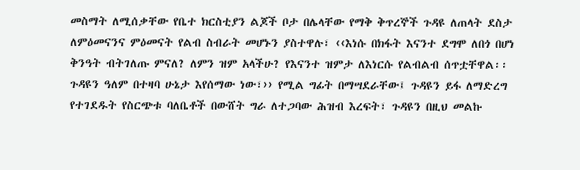መስማት ለሚሰቃቸው የቤተ ክርስቲያን ልጆች ቦታ በሌላቸው የማቅ ቅጥረኞች ጉዳዩ ለጠላት ደስታ ለምዕመናንና ምዕመናት የልብ ስብራት መሆኑን ያስተዋሉ፣ ‹‹እነሱ በክፋት እናንተ ደግሞ ለበጎ በሆነ ቅንዓት ብትገለጡ ምናለ? ለምን ዝም አላችሁ? የእናንተ ዝምታ ለእነርሱ የልብልብ ሰጥቷቸዋል፡፡ ጉዳዩን ዓለም በተዛባ ሁኔታ እየሰማው ነው፣›› የሚል ግፊት በማሣደራቸው፤ ጉዳዩን ይፋ ለማድረግ የተገደዱት የስርጭቱ ባለቤቶች በውሸት ግራ ለተጋባው ሕዝብ እረፍት፣ ጉዳዩን በዚህ መልኩ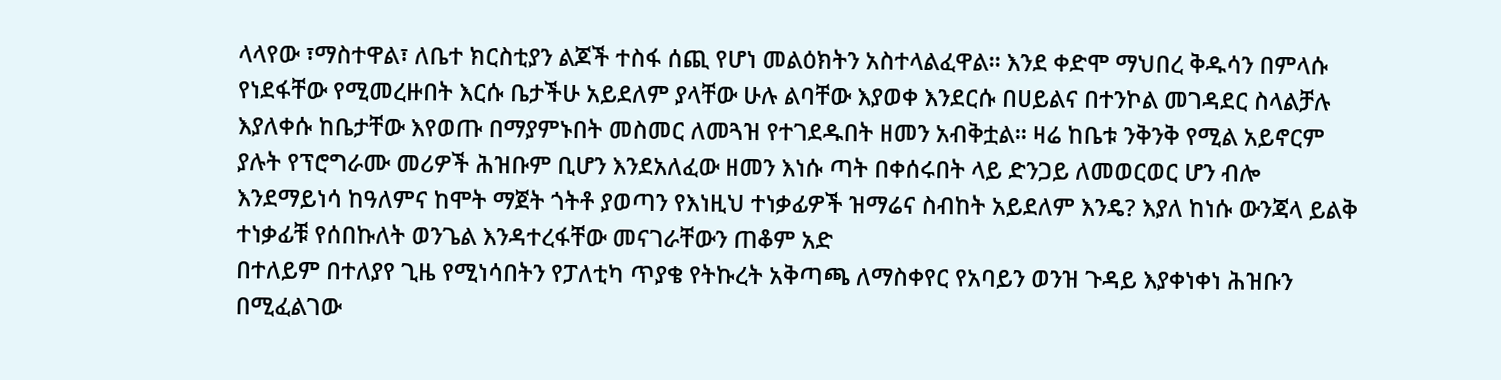ላላየው ፣ማስተዋል፣ ለቤተ ክርስቲያን ልጆች ተስፋ ሰጪ የሆነ መልዕክትን አስተላልፈዋል፡፡ እንደ ቀድሞ ማህበረ ቅዱሳን በምላሱ የነደፋቸው የሚመረዙበት እርሱ ቤታችሁ አይደለም ያላቸው ሁሉ ልባቸው እያወቀ እንደርሱ በሀይልና በተንኮል መገዳደር ስላልቻሉ እያለቀሱ ከቤታቸው እየወጡ በማያምኑበት መስመር ለመጓዝ የተገደዱበት ዘመን አብቅቷል፡፡ ዛሬ ከቤቱ ንቅንቅ የሚል አይኖርም ያሉት የፕሮግራሙ መሪዎች ሕዝቡም ቢሆን እንደአለፈው ዘመን እነሱ ጣት በቀሰሩበት ላይ ድንጋይ ለመወርወር ሆን ብሎ እንደማይነሳ ከዓለምና ከሞት ማጀት ጎትቶ ያወጣን የእነዚህ ተነቃፊዎች ዝማሬና ስብከት አይደለም እንዴ? እያለ ከነሱ ውንጃላ ይልቅ ተነቃፊቹ የሰበኩለት ወንጌል እንዳተረፋቸው መናገራቸውን ጠቆም አድ
በተለይም በተለያየ ጊዜ የሚነሳበትን የፓለቲካ ጥያቄ የትኩረት አቅጣጫ ለማስቀየር የአባይን ወንዝ ጉዳይ እያቀነቀነ ሕዝቡን በሚፈልገው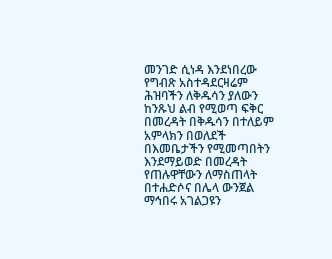መንገድ ሲነዳ እንደነበረው የግብጽ አስተዳደርዛሬም ሕዝባችን ለቅዱሳን ያለውን ከንጹህ ልብ የሚወጣ ፍቅር በመረዳት በቅዱሳን በተለይም አምላክን በወለደች በእመቤታችን የሚመጣበትን እንደማይወድ በመረዳት የጠሉዋቸውን ለማስጠላት በተሐድሶና በሌላ ውንጀል ማኅበሩ አገልጋዩን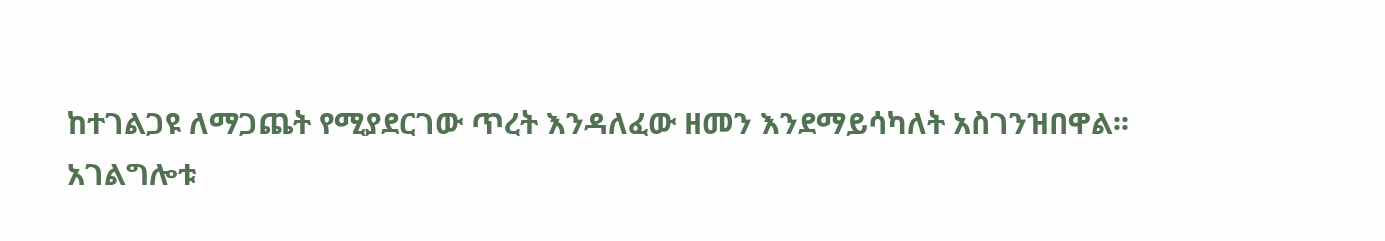ከተገልጋዩ ለማጋጨት የሚያደርገው ጥረት እንዳለፈው ዘመን እንደማይሳካለት አስገንዝበዋል፡፡
አገልግሎቱ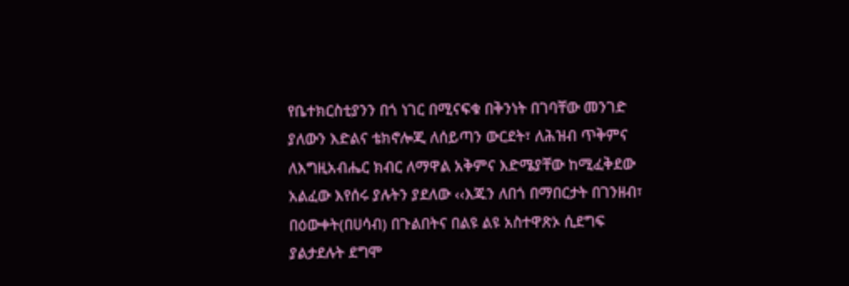የቤተክርስቲያንን በጎ ነገር በሚናፍቁ በቅንነት በገባቸው መንገድ ያለውን እድልና ቴክኖሎጂ ለሰይጣን ውርደት፣ ለሕዝብ ጥቅምና ለእግዚአብሔር ክብር ለማዋል አቅምና እድሜያቸው ከሚፈቅደው አልፈው እየሰሩ ያሉትን ያደለው ‹‹እጁን ለበጎ በማበርታት በገንዘብ፣ በዕውቀት(በሀሳብ) በጉልበትና በልዩ ልዩ አስተዋጽኦ ሲደግፍ ያልታደሉት ደግሞ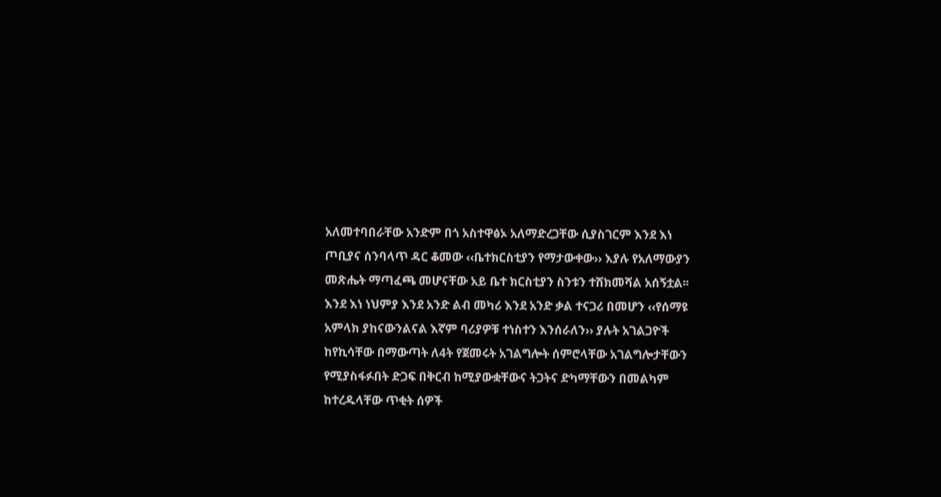አለመተባበራቸው አንድም በጎ አስተዋፅኦ አለማድረጋቸው ሲያስገርም እንደ እነ ጦቢያና ሰንባላጥ ዳር ቆመው ‹‹ቤተክርስቲያን የማታውቀው›› እያሉ የአለማውያን መጽሔት ማጣፈጫ መሆናቸው አይ ቤተ ክርስቲያን ስንቱን ተሸክመሻል አሰኝቷል፡፡
እንደ እነ ነህምያ እንደ አንድ ልብ መካሪ እንደ አንድ ቃል ተናጋሪ በመሆን ‹‹የሰማዩ አምላክ ያከናውንልናል እኛም ባሪያዎቹ ተነስተን እንሰራለን›› ያሉት አገልጋዮች ከየኪሳቸው በማውጣት ለ4ት የጀመሩት አገልግሎት ሰምሮላቸው አገልግሎታቸውን የሚያስፋፉበት ድጋፍ በቅርብ ከሚያውቋቸውና ትጋትና ድካማቸውን በመልካም ከተረዱላቸው ጥቂት ሰዎች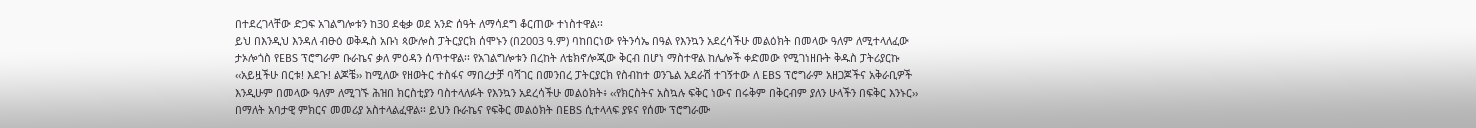በተደረገላቸው ድጋፍ አገልግሎቱን ከ30 ደቂቃ ወደ አንድ ሰዓት ለማሳደግ ቆርጠው ተነስተዋል፡፡
ይህ በእንዲህ እንዳለ ብፁዕ ወቅዱስ አቡነ ጳውሎስ ፓትርያርክ ሰሞኑን (በ2003 ዓ.ም) ባከበርነው የትንሳኤ በዓል የእንኳን አደረሳችሁ መልዕክት በመላው ዓለም ለሚተላለፈው ታኦሎጎስ የEBS ፕሮግራም ቡራኬና ቃለ ምዕዳን ሰጥተዋል፡፡ የአገልግሎቱን በረከት ለቴክኖሎጂው ቅርብ በሆነ ማስተዋል ከሌሎች ቀድመው የሚገነዘቡት ቅዱስ ፓትሪያርኩ ‹‹አይዟችሁ በርቱ! እደጉ! ልጆቼ›› ከሚለው የዘወትር ተስፋና ማበረታቻ ባሻገር በመንበረ ፓትርያርክ የስብከተ ወንጌል አደራሽ ተገኝተው ለ EBS ፕሮግራም አዘጋጆችና አቅራቢዎች እንዲሁም በመላው ዓለም ለሚገኙ ሕዝበ ክርስቲያን ባስተላለፉት የእንኳን አደረሳችሁ መልዕክት፥ ‹‹የክርስትና አስኳሉ ፍቅር ነውና በሩቅም በቅርብም ያለን ሁላችን በፍቅር እንኑር›› በማለት አባታዊ ምክርና መመሪያ አስተላልፈዋል፡፡ ይህን ቡራኬና የፍቅር መልዕክት በEBS ሲተላላፍ ያዩና የሰሙ ፕሮግራሙ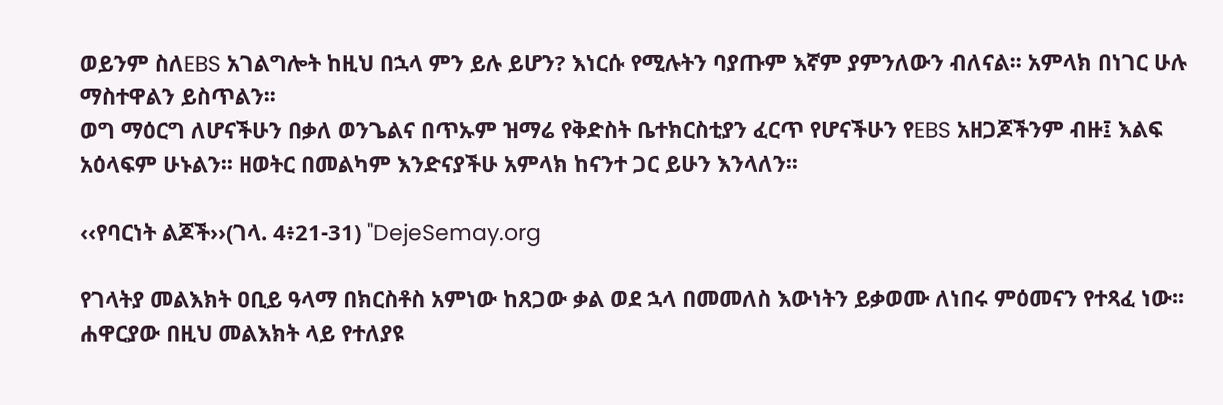ወይንም ስለEBS አገልግሎት ከዚህ በኋላ ምን ይሉ ይሆን? እነርሱ የሚሉትን ባያጡም እኛም ያምንለውን ብለናል፡፡ አምላክ በነገር ሁሉ ማስተዋልን ይስጥልን፡፡
ወግ ማዕርግ ለሆናችሁን በቃለ ወንጌልና በጥኡም ዝማሬ የቅድስት ቤተክርስቲያን ፈርጥ የሆናችሁን የEBS አዘጋጆችንም ብዙ፤ እልፍ አዕላፍም ሁኑልን፡፡ ዘወትር በመልካም እንድናያችሁ አምላክ ከናንተ ጋር ይሁን እንላለን፡፡

‹‹የባርነት ልጆች››(ገላ. 4፥21-31) "DejeSemay.org

የገላትያ መልእክት ዐቢይ ዓላማ በክርስቶስ አምነው ከጸጋው ቃል ወደ ኋላ በመመለስ እውነትን ይቃወሙ ለነበሩ ምዕመናን የተጻፈ ነው፡፡ ሐዋርያው በዚህ መልእክት ላይ የተለያዩ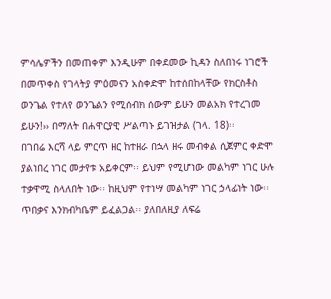ምሳሌዎችን በመጠቀም እንዲሁም በቀደመው ኪዳን ስለበነሩ ነገሮች በመጥቀስ የገላትያ ምዕመናን አስቀድሞ ከተሰበከላቸው የክርስቶስ ወንጌል የተለየ ወንጌልን የሚሰብክ ሰውም ይሁን መልአክ የተረገመ ይሁን!›› በማለት በሐዋርያዊ ሥልጣኑ ይገዝታል (ገላ. 18)፡፡
በገበሬ እርሻ ላይ ምርጥ ዘር ከተዘራ በኋላ ዘሩ መብቀል ሲጀምር ቀድሞ ያልነበረ ነገር መታየቱ አይቀርም፡፡ ይህም የሚሆነው መልካም ነገር ሁሉ ተቃዋሚ ስላለበት ነው፡፡ ከዚህም የተነሣ መልካም ነገር ኃላፊነት ነው፡፡ ጥበቃና እንክብካቤም ይፈልጋል፡፡ ያለበለዚያ ለፍሬ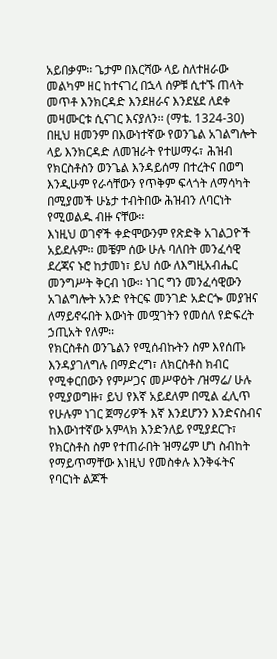አይበቃም፡፡ ጌታም በእርሻው ላይ ስለተዘራው መልካም ዘር ከተናገረ በኋላ ሰዎቹ ሲተኙ ጠላት መጥቶ እንክርዳድ እንደዘራና እንደሄደ ለደቀ መዛሙርቱ ሲናገር እናያለን፡፡ (ማቴ. 1324-30)
በዚህ ዘመንም በእውነተኛው የወንጌል አገልግሎት ላይ እንክርዳድ ለመዝራት የተሠማሩ፣ ሕዝብ የክርስቶስን ወንጌል እንዳይሰማ በተረትና በወግ እንዲሁም የራሳቸውን የጥቅም ፍላጎት ለማሳካት በሚያመች ሁኔታ ተብትበው ሕዝብን ለባርነት የሚወልዱ ብዙ ናቸው፡፡
እነዚህ ወገኖች ቀድሞውንም የጽድቅ አገልጋዮች አይደሉም፡፡ መቼም ሰው ሁሉ ባለበት መንፈሳዊ ደረጃና ኑሮ ከታመነ፣ ይህ ሰው ለእግዚአብሔር መንግሥት ቅርብ ነው፡፡ ነገር ግን መንፈሳዊውን አገልግሎት አንድ የትርፍ መንገድ አድርጐ መያዝና ለማይኖሩበት እውነት መሟገትን የመሰለ የድፍረት ኃጢአት የለም፡፡
የክርስቶስ ወንጌልን የሚሰብኩትን ስም እየሰጡ እንዳያገለግሉ በማድረግ፣ ለክርስቶስ ክብር የሚቀርበውን የምሥጋና መሥዋዕት /ዝማሬ/ ሁሉ የሚያወግዙ፣ ይህ የእኛ አይደለም በሚል ፈሊጥ የሁሉም ነገር ጀማሪዎች እኛ እንደሆንን እንድናስብና ከእውነተኛው አምላክ እንድንለይ የሚያደርጉ፣ የክርስቶስ ስም የተጠራበት ዝማሬም ሆነ ስብከት የማይጥማቸው እነዚህ የመስቀሉ እንቅፋትና የባርነት ልጆች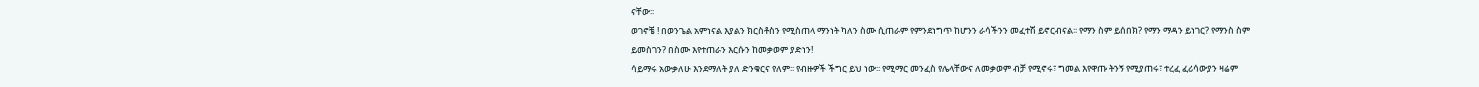ናቸው፡፡
ወገኖቼ ! በወንጌል አምነናል እያልን ክርስቶስን የሚስጠላ ማንነት ካለን ስሙ ሲጠራም የምንደነግጥ ከሆንን ራሳችንን መፈተሽ ይኖርብናል፡፡ የማን ስም ይሰበክ? የማን ማዳን ይነገር? የማንስ ስም ይመስገን? በስሙ እየተጠራን እርሱን ከመቃወም ያድነን!
ሳይማሩ አውቃለሁ እንደማለት ያለ ድንቁርና የለም፡፡ የብዙዎች ችግር ይህ ነው፡፡ የሚማር መንፈስ የሌላቸውና ለመቃወም ብቻ የሚኖሩ፣ ግመል እየዋጡ ትንኝ የሚያጠሩ፣ ተረፈ ፈሪሳውያን ዛሬም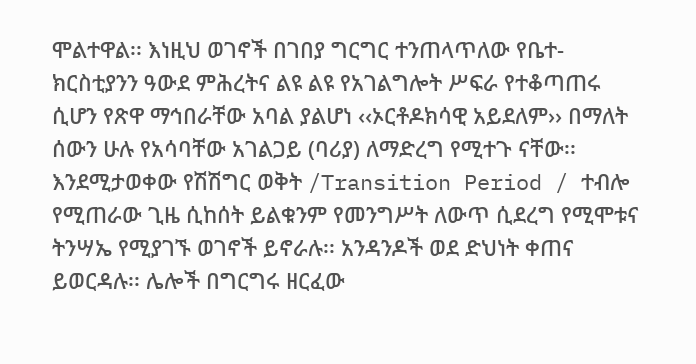ሞልተዋል፡፡ እነዚህ ወገኖች በገበያ ግርግር ተንጠላጥለው የቤተ-ክርስቲያንን ዓውደ ምሕረትና ልዩ ልዩ የአገልግሎት ሥፍራ የተቆጣጠሩ ሲሆን የጽዋ ማኅበራቸው አባል ያልሆነ ‹‹ኦርቶዶክሳዊ አይደለም›› በማለት ሰውን ሁሉ የአሳባቸው አገልጋይ (ባሪያ) ለማድረግ የሚተጉ ናቸው፡፡
እንደሚታወቀው የሽሽግር ወቅት /Transition Period / ተብሎ የሚጠራው ጊዜ ሲከሰት ይልቁንም የመንግሥት ለውጥ ሲደረግ የሚሞቱና ትንሣኤ የሚያገኙ ወገኖች ይኖራሉ፡፡ አንዳንዶች ወደ ድህነት ቀጠና ይወርዳሉ፡፡ ሌሎች በግርግሩ ዘርፈው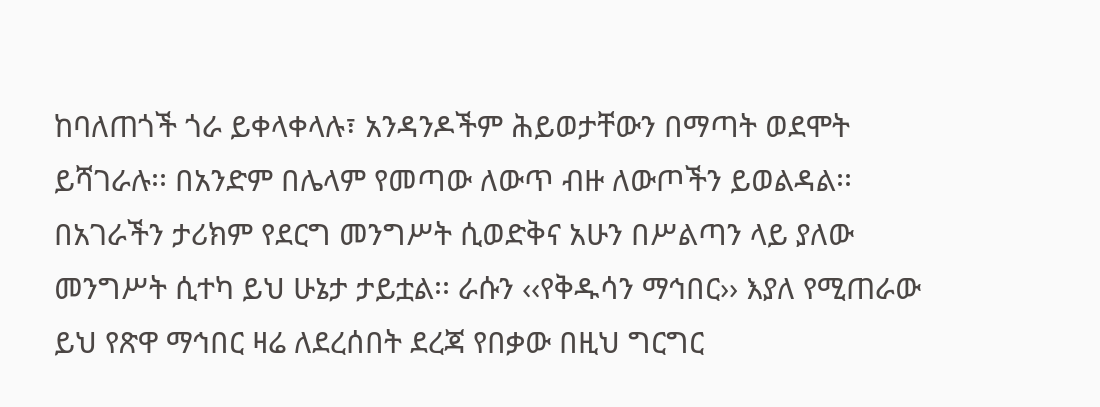ከባለጠጎች ጎራ ይቀላቀላሉ፣ አንዳንዶችም ሕይወታቸውን በማጣት ወደሞት ይሻገራሉ፡፡ በአንድም በሌላም የመጣው ለውጥ ብዙ ለውጦችን ይወልዳል፡፡
በአገራችን ታሪክም የደርግ መንግሥት ሲወድቅና አሁን በሥልጣን ላይ ያለው መንግሥት ሲተካ ይህ ሁኔታ ታይቷል፡፡ ራሱን ‹‹የቅዱሳን ማኅበር›› እያለ የሚጠራው ይህ የጽዋ ማኅበር ዛሬ ለደረሰበት ደረጃ የበቃው በዚህ ግርግር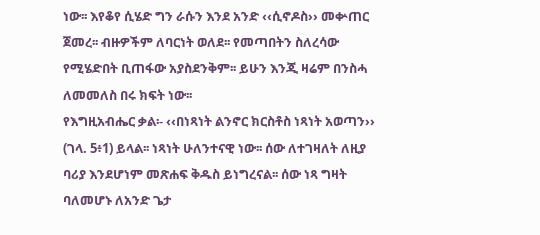ነው፡፡ እየቆየ ሲሄድ ግን ራሱን እንደ አንድ ‹‹ሲኖዶስ›› መቍጠር ጀመረ፡፡ ብዙዎችም ለባርነት ወለደ፡፡ የመጣበትን ስለረሳው የሚሄድበት ቢጠፋው አያስደንቅም፡፡ ይሁን እንጂ ዛሬም በንስሓ ለመመለስ በሩ ክፍት ነው፡፡
የእግዚአብሔር ቃል፡- ‹‹በነጻነት ልንኖር ክርስቶስ ነጻነት አወጣን›› (ገላ. 5፥1) ይላል፡፡ ነጻነት ሁለንተናዊ ነው፡፡ ሰው ለተገዛለት ለዚያ ባሪያ እንደሆነም መጽሐፍ ቅዱስ ይነግረናል፡፡ ሰው ነጻ ግዛት ባለመሆኑ ለአንድ ጌታ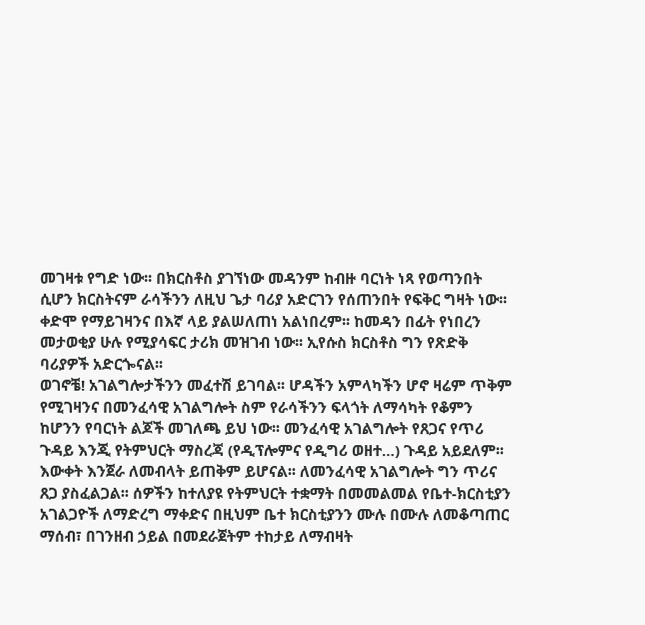መገዛቱ የግድ ነው፡፡ በክርስቶስ ያገኘነው መዳንም ከብዙ ባርነት ነጻ የወጣንበት ሲሆን ክርስትናም ራሳችንን ለዚህ ጌታ ባሪያ አድርገን የሰጠንበት የፍቅር ግዛት ነው፡፡ ቀድሞ የማይገዛንና በእኛ ላይ ያልሠለጠነ አልነበረም፡፡ ከመዳን በፊት የነበረን መታወቂያ ሁሉ የሚያሳፍር ታሪክ መዝገብ ነው፡፡ ኢየሱስ ክርስቶስ ግን የጽድቅ ባሪያዎች አድርጐናል፡፡
ወገኖቼ! አገልግሎታችንን መፈተሽ ይገባል፡፡ ሆዳችን አምላካችን ሆኖ ዛሬም ጥቅም የሚገዛንና በመንፈሳዊ አገልግሎት ስም የራሳችንን ፍላጎት ለማሳካት የቆምን ከሆንን የባርነት ልጆች መገለጫ ይህ ነው፡፡ መንፈሳዊ አገልግሎት የጸጋና የጥሪ ጉዳይ እንጂ የትምህርት ማስረጃ (የዲፕሎምና የዲግሪ ወዘተ…) ጉዳይ አይደለም፡፡ እውቀት እንጀራ ለመብላት ይጠቅም ይሆናል፡፡ ለመንፈሳዊ አገልግሎት ግን ጥሪና ጸጋ ያስፈልጋል፡፡ ሰዎችን ከተለያዩ የትምህርት ተቋማት በመመልመል የቤተ-ክርስቲያን አገልጋዮች ለማድረግ ማቀድና በዚህም ቤተ ክርስቲያንን ሙሉ በሙሉ ለመቆጣጠር ማሰብ፣ በገንዘብ ኃይል በመደራጀትም ተከታይ ለማብዛት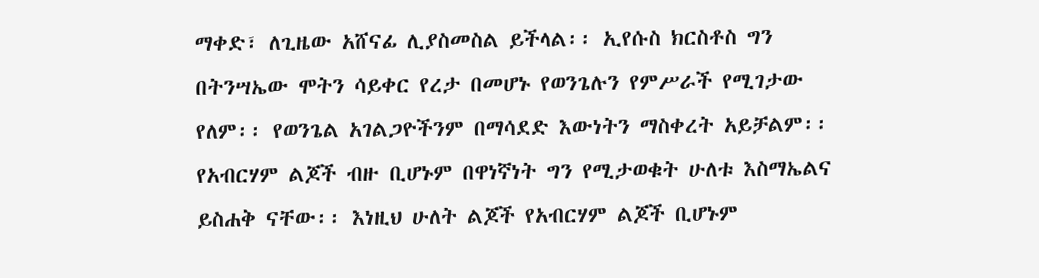ማቀድ፣ ለጊዜው አሸናፊ ሊያስመስል ይችላል፡፡ ኢየሱስ ክርስቶስ ግን በትንሣኤው ሞትን ሳይቀር የረታ በመሆኑ የወንጌሉን የምሥራች የሚገታው የለም፡፡ የወንጌል አገልጋዮችንም በማሳደድ እውነትን ማስቀረት አይቻልም፡፡
የአብርሃም ልጆች ብዙ ቢሆኑም በዋነኛነት ግን የሚታወቁት ሁለቱ እስማኤልና ይስሐቅ ናቸው፡፡ እነዚህ ሁለት ልጆች የአብርሃም ልጆች ቢሆኑም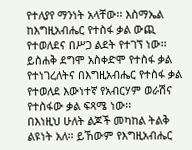የተለያየ ማንነት አላቸው፡፡ እስማኤል ከእግዚአብሔር የተስፋ ቃል ውጪ የተወለደና በሥጋ ልደት የተገኘ ነው፡፡ ይስሐቅ ደግሞ አስቀድሞ የተስፋ ቃል የተነገረለትና በእግዚአብሔር የተስፋ ቃል የተወለደ እውነተኛ የአብርሃም ወራሽና የተስፋው ቃል ፍጻሜ ነው፡፡
በእነዚህ ሁለት ልጆች መካከል ትልቅ ልዩነት አለ፡፡ ይኸውም የእግዚአብሔር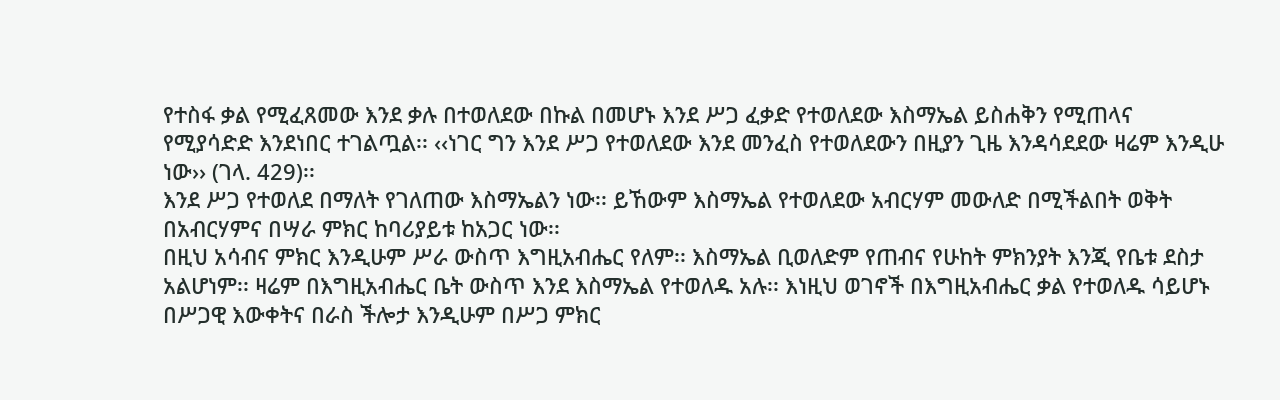የተስፋ ቃል የሚፈጸመው እንደ ቃሉ በተወለደው በኩል በመሆኑ እንደ ሥጋ ፈቃድ የተወለደው እስማኤል ይስሐቅን የሚጠላና የሚያሳድድ እንደነበር ተገልጧል፡፡ ‹‹ነገር ግን እንደ ሥጋ የተወለደው እንደ መንፈስ የተወለደውን በዚያን ጊዜ እንዳሳደደው ዛሬም እንዲሁ ነው›› (ገላ. 429)፡፡
እንደ ሥጋ የተወለደ በማለት የገለጠው እስማኤልን ነው፡፡ ይኸውም እስማኤል የተወለደው አብርሃም መውለድ በሚችልበት ወቅት በአብርሃምና በሣራ ምክር ከባሪያይቱ ከአጋር ነው፡፡
በዚህ አሳብና ምክር እንዲሁም ሥራ ውስጥ እግዚአብሔር የለም፡፡ እስማኤል ቢወለድም የጠብና የሁከት ምክንያት እንጂ የቤቱ ደስታ አልሆነም፡፡ ዛሬም በእግዚአብሔር ቤት ውስጥ እንደ እስማኤል የተወለዱ አሉ፡፡ እነዚህ ወገኖች በእግዚአብሔር ቃል የተወለዱ ሳይሆኑ በሥጋዊ እውቀትና በራስ ችሎታ እንዲሁም በሥጋ ምክር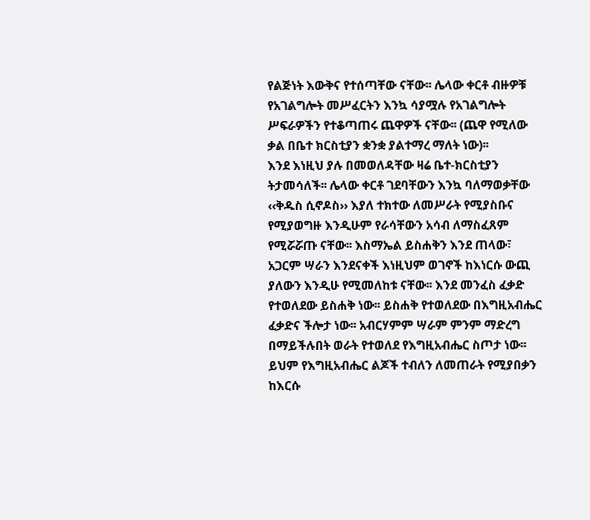የልጅነት እውቅና የተሰጣቸው ናቸው፡፡ ሌላው ቀርቶ ብዙዎቹ የአገልግሎት መሥፈርትን እንኳ ሳያሟሉ የአገልግሎት ሥፍራዎችን የተቆጣጠሩ ጨዋዎች ናቸው፡፡ (ጨዋ የሚለው ቃል በቤተ ክርስቲያን ቋንቋ ያልተማረ ማለት ነው)፡፡
እንደ እነዚህ ያሉ በመወለዳቸው ዛሬ ቤተ-ክርስቲያን ትታመሳለች፡፡ ሌላው ቀርቶ ገደባቸውን እንኳ ባለማወቃቸው ‹‹ቅዱስ ሲኖዶስ›› እያለ ተክተው ለመሥራት የሚያስቡና የሚያወግዙ እንዲሁም የራሳቸውን አሳብ ለማስፈጸም የሚሯሯጡ ናቸው፡፡ እስማኤል ይስሐቅን እንደ ጠላው፣ አጋርም ሣራን እንደናቀች እነዚህም ወገኖች ከእነርሱ ውጪ ያለውን እንዲሁ የሚመለከቱ ናቸው፡፡ እንደ መንፈስ ፈቃድ የተወለደው ይስሐቅ ነው፡፡ ይስሐቅ የተወለደው በእግዚአብሔር ፈቃድና ችሎታ ነው፡፡ አብርሃምም ሣራም ምንም ማድረግ በማይችሉበት ወራት የተወለደ የእግዚአብሔር ስጦታ ነው፡፡ ይህም የእግዚአብሔር ልጆች ተብለን ለመጠራት የሚያበቃን ከእርሱ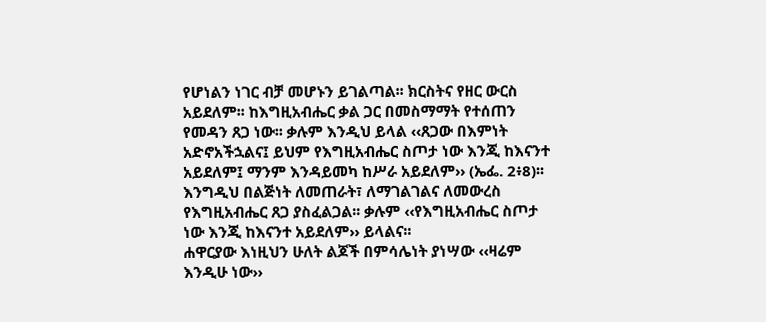የሆነልን ነገር ብቻ መሆኑን ይገልጣል፡፡ ክርስትና የዘር ውርስ አይደለም፡፡ ከእግዚአብሔር ቃል ጋር በመስማማት የተሰጠን የመዳን ጸጋ ነው፡፡ ቃሉም እንዲህ ይላል ‹‹ጸጋው በእምነት አድኖአችኋልና፤ ይህም የእግዚአብሔር ስጦታ ነው እንጂ ከእናንተ አይደለም፤ ማንም እንዳይመካ ከሥራ አይደለም›› (ኤፌ. 2፥8)፡፡ እንግዲህ በልጅነት ለመጠራት፣ ለማገልገልና ለመውረስ የእግዚአብሔር ጸጋ ያስፈልጋል፡፡ ቃሉም ‹‹የእግዚአብሔር ስጦታ ነው እንጂ ከእናንተ አይደለም›› ይላልና፡፡
ሐዋርያው እነዚህን ሁለት ልጆች በምሳሌነት ያነሣው ‹‹ዛሬም እንዲሁ ነው››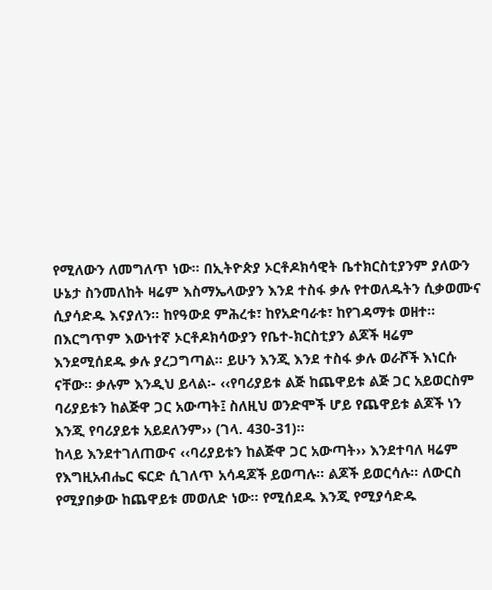የሚለውን ለመግለጥ ነው፡፡ በኢትዮጵያ ኦርቶዶክሳዊት ቤተክርስቲያንም ያለውን ሁኔታ ስንመለከት ዛሬም እስማኤላውያን እንደ ተስፋ ቃሉ የተወለዱትን ሲቃወሙና ሲያሳድዱ እናያለን፡፡ ከየዓውደ ምሕረቱ፣ ከየአድባራቱ፣ ከየገዳማቱ ወዘተ፡፡ በእርግጥም እውነተኛ ኦርቶዶክሳውያን የቤተ-ክርስቲያን ልጆች ዛሬም እንደሚሰደዱ ቃሉ ያረጋግጣል፡፡ ይሁን እንጂ እንደ ተስፋ ቃሉ ወራሾች እነርሱ ናቸው፡፡ ቃሉም እንዲህ ይላል፡- ‹‹የባሪያይቱ ልጅ ከጨዋይቱ ልጅ ጋር አይወርስም ባሪያይቱን ከልጅዋ ጋር አውጣት፤ ስለዚህ ወንድሞች ሆይ የጨዋይቱ ልጆች ነን እንጂ የባሪያይቱ አይደለንም›› (ገላ. 430-31)፡፡
ከላይ እንደተገለጠውና ‹‹ባሪያይቱን ከልጅዋ ጋር አውጣት›› እንደተባለ ዛሬም የእግዚአብሔር ፍርድ ሲገለጥ አሳዳጆች ይወጣሉ፡፡ ልጆች ይወርሳሉ፡፡ ለውርስ የሚያበቃው ከጨዋይቱ መወለድ ነው፡፡ የሚሰደዱ እንጂ የሚያሳድዱ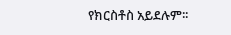የክርስቶስ አይደሉም፡፡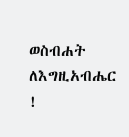ወስብሐት ለእግዚአብሔር !